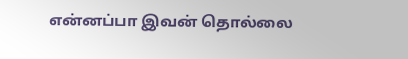என்னப்பா இவன் தொல்லை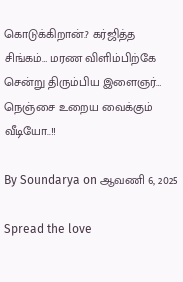கொடுக்கிறான்.? கர்ஜித்த சிங்கம்… மரண விளிம்பிற்கே சென்று திரும்பிய இளைஞர்… நெஞ்சை உறைய வைக்கும் வீடியோ..!!

By Soundarya on ஆவணி 6, 2025

Spread the love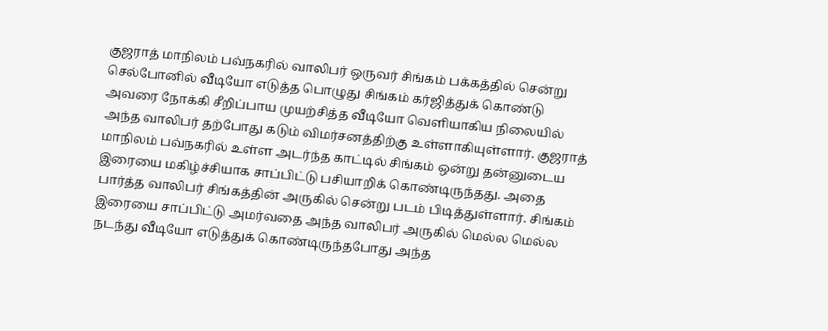குஜராத் மாநிலம் பவ்நகரில் வாலிபர் ஒருவர் சிங்கம் பக்கத்தில் சென்று செல்போனில் வீடியோ எடுத்த பொழுது சிங்கம் கர்ஜித்துக் கொண்டு அவரை நோக்கி சீறிப்பாய முயற்சித்த வீடியோ வெளியாகிய நிலையில் அந்த வாலிபர் தற்போது கடும் விமர்சனத்திற்கு உள்ளாகியுள்ளார். குஜராத் மாநிலம் பவ்நகரில் உள்ள அடர்ந்த காட்டில் சிங்கம் ஒன்று தன்னுடைய இரையை மகிழ்ச்சியாக சாப்பிட்டு பசியாறிக் கொண்டிருந்தது. அதை பார்த்த வாலிபர் சிங்கத்தின் அருகில் சென்று படம் பிடித்துள்ளார். சிங்கம்  இரையை சாப்பிட்டு அமர்வதை அந்த வாலிபர் அருகில் மெல்ல மெல்ல நடந்து வீடியோ எடுத்துக் கொண்டிருந்தபோது அந்த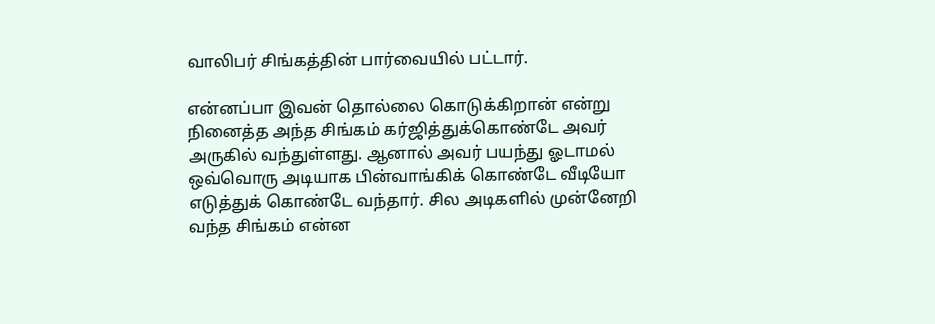வாலிபர் சிங்கத்தின் பார்வையில் பட்டார்.

என்னப்பா இவன் தொல்லை கொடுக்கிறான் என்று நினைத்த அந்த சிங்கம் கர்ஜித்துக்கொண்டே அவர் அருகில் வந்துள்ளது. ஆனால் அவர் பயந்து ஓடாமல் ஒவ்வொரு அடியாக பின்வாங்கிக் கொண்டே வீடியோ எடுத்துக் கொண்டே வந்தார். சில அடிகளில் முன்னேறி வந்த சிங்கம் என்ன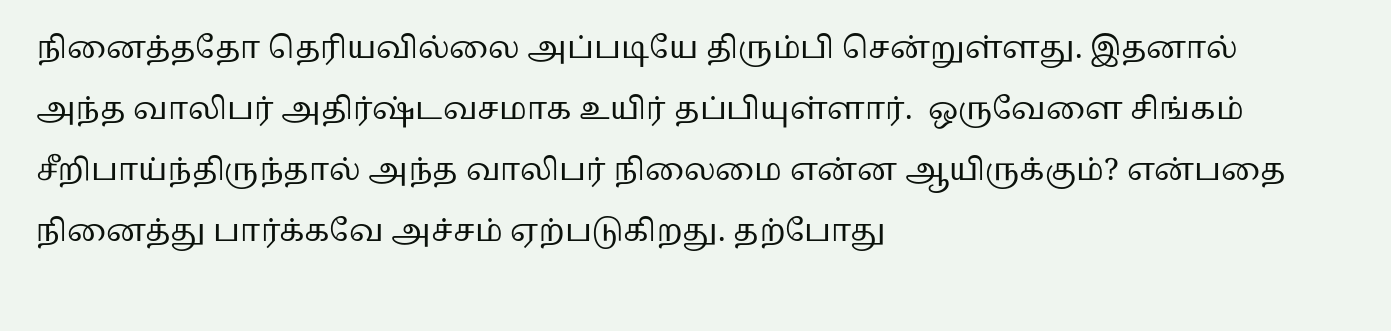நினைத்ததோ தெரியவில்லை அப்படியே திரும்பி சென்றுள்ளது. இதனால் அந்த வாலிபர் அதிர்ஷ்டவசமாக உயிர் தப்பியுள்ளார்.  ஒருவேளை சிங்கம் சீறிபாய்ந்திருந்தால் அந்த வாலிபர் நிலைமை என்ன ஆயிருக்கும்? என்பதை நினைத்து பார்க்கவே அச்சம் ஏற்படுகிறது. தற்போது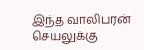இந்த வாலிபரன் செயலுக்கு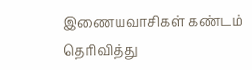இணையவாசிகள் கண்டம் தெரிவித்து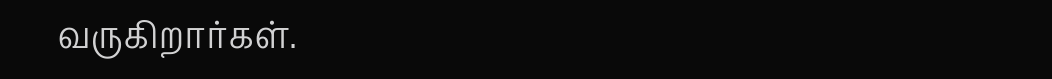வருகிறார்கள்.